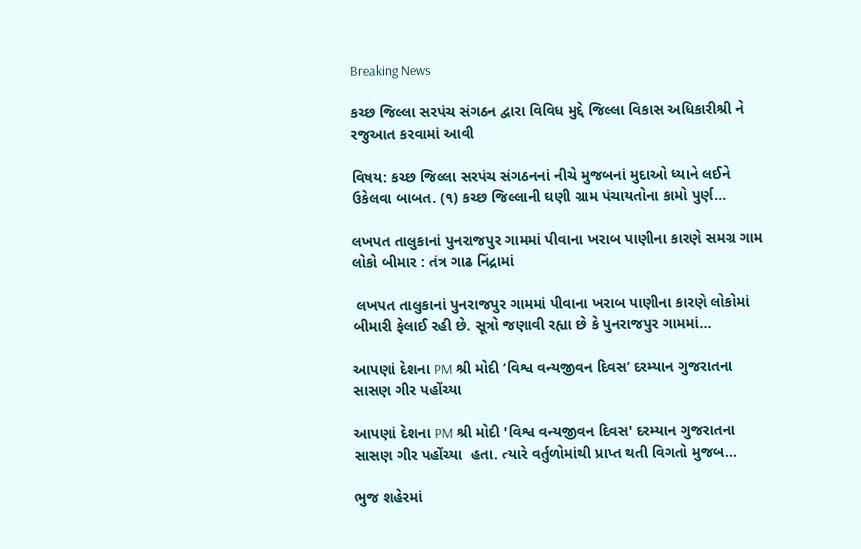Breaking News

કચ્છ જિલ્લા સરપંચ સંગઠન દ્વારા વિવિધ મુદ્દે જિલ્લા વિકાસ અધિકારીશ્રી ને રજુઆત કરવામાં આવી

વિષય: કચ્છ જિલ્લા સરપંચ સંગઠનનાં નીચે મુજબનાં મુદાઓ ધ્યાને લઈને ઉકેલવા બાબત. (૧) કચ્છ જિલ્લાની ઘણી ગ્રામ પંચાયતોના કામો પુર્ણ...

લખપત તાલુકાનાં પુનરાજપુર ગામમાં પીવાના ખરાબ પાણીના કારણે સમગ્ર ગામ લોકો બીમાર : તંત્ર ગાઢ નિંદ્રામાં

 લખપત તાલુકાનાં પુનરાજપુર ગામમાં પીવાના ખરાબ પાણીના કારણે લોકોમાં બીમારી ફેલાઈ રહી છે. સૂત્રો જણાવી રહ્યા છે કે પુનરાજપુર ગામમાં...

આપણાં દેશના PM શ્રી મોદી ‘વિશ્વ વન્યજીવન દિવસ’ દરમ્યાન ગુજરાતના સાસણ ગીર પહોંચ્યા

આપણાં દેશના PM શ્રી મોદી 'વિશ્વ વન્યજીવન દિવસ' દરમ્યાન ગુજરાતના સાસણ ગીર પહોંચ્યા  હતા. ત્યારે વર્તુળોમાંથી પ્રાપ્ત થતી વિગતો મુજબ...

ભુજ શહેરમાં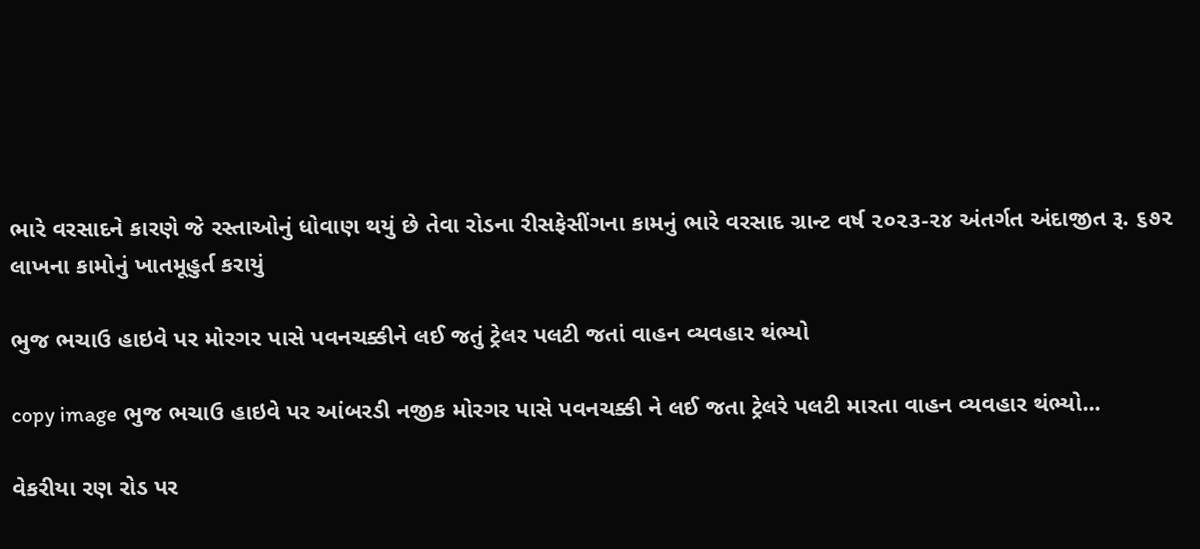ભારે વરસાદને કારણે જે રસ્તાઓનું ધોવાણ થયું છે તેવા રોડના રીસફેસીંગના કામનું ભારે વરસાદ ગ્રાન્ટ વર્ષ ૨૦૨૩-૨૪ અંતર્ગત અંદાજીત રૂ. ૬૭૨ લાખના કામોનું ખાતમૂહુર્ત કરાયું

ભુજ ભચાઉ હાઇવે પર મોરગર પાસે પવનચક્કીને લઈ જતું ટ્રેલર પલટી જતાં વાહન વ્યવહાર થંભ્યો

copy image ભુજ ભચાઉ હાઇવે પર આંબરડી નજીક મોરગર પાસે પવનચક્કી ને લઈ જતા ટ્રેલરે પલટી મારતા વાહન વ્યવહાર થંભ્યો...

વેકરીયા રણ રોડ પર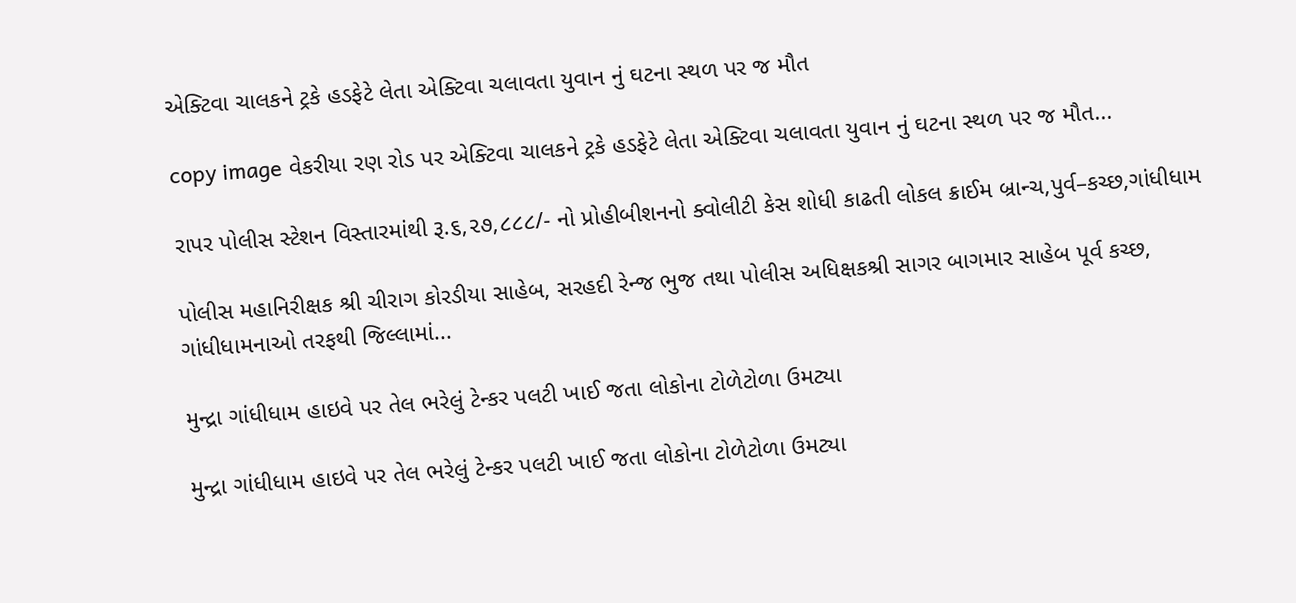એક્ટિવા ચાલકને ટ્રકે હડફેટે લેતા એક્ટિવા ચલાવતા યુવાન નું ઘટના સ્થળ પર જ મૌત

copy image વેકરીયા રણ રોડ પર એક્ટિવા ચાલકને ટ્રકે હડફેટે લેતા એક્ટિવા ચલાવતા યુવાન નું ઘટના સ્થળ પર જ મૌત...

રાપર પોલીસ સ્ટેશન વિસ્તારમાંથી રૂ.૬,૨૭,૮૮૮/- નો પ્રોહીબીશનનો ક્વોલીટી કેસ શોધી કાઢતી લોકલ ક્રાઈમ બ્રાન્ચ,પુર્વ–કચ્છ,ગાંધીધામ

પોલીસ મહાનિરીક્ષક શ્રી ચીરાગ કોરડીયા સાહેબ, સરહદી રેન્જ ભુજ તથા પોલીસ અધિક્ષકશ્રી સાગર બાગમાર સાહેબ પૂર્વ કચ્છ, ગાંધીધામનાઓ તરફથી જિલ્લામાં...

મુન્દ્રા ગાંધીધામ હાઇવે પર તેલ ભરેલું ટેન્કર પલટી ખાઈ જતા લોકોના ટોળેટોળા ઉમટ્યા

મુન્દ્રા ગાંધીધામ હાઇવે પર તેલ ભરેલું ટેન્કર પલટી ખાઈ જતા લોકોના ટોળેટોળા ઉમટ્યા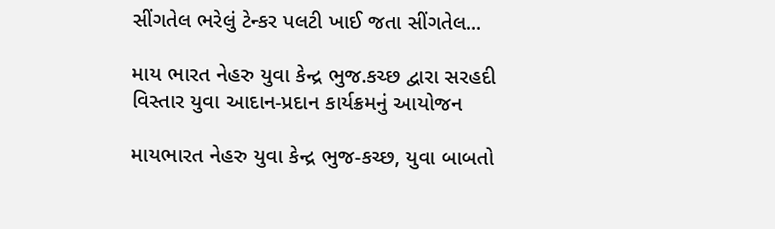સીંગતેલ ભરેલું ટેન્કર પલટી ખાઈ જતા સીંગતેલ...

માય ભારત નેહરુ યુવા કેન્દ્ર ભુજ.કચ્છ દ્વારા સરહદી વિસ્તાર યુવા આદાન-પ્રદાન કાર્યક્રમનું આયોજન

માયભારત નેહરુ યુવા કેન્દ્ર ભુજ-કચ્છ, યુવા બાબતો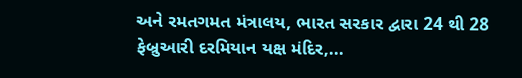અને રમતગમત મંત્રાલય, ભારત સરકાર દ્વારા 24 થી 28 ફેબ્રુઆરી દરમિયાન યક્ષ મંદિર,...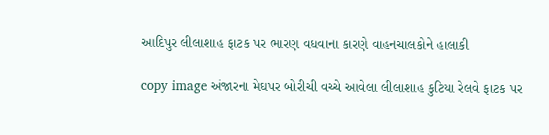આદિપુર લીલાશાહ ફાટક પર ભારણ વધવાના કારણે વાહનચાલકોને હાલાકી

copy image અંજારના મેઘપર બોરીચી વચ્ચે આવેલા લીલાશાહ કુટિયા રેલવે ફાટક પર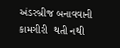અંડરબ્રીજ બનાવવાની કામગીરી  થતી નથી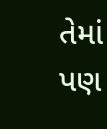તેમાં પણ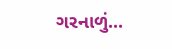ગરનાળું...